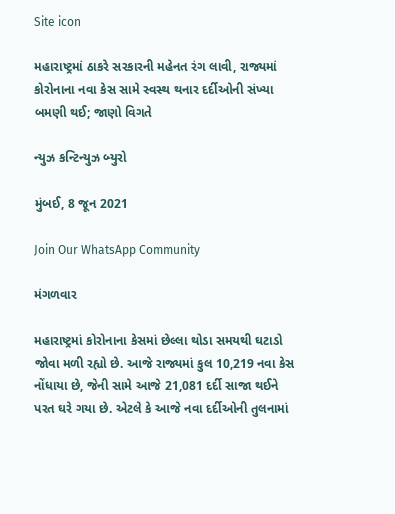Site icon

મહારાષ્ટ્રમાં ઠાકરે સરકારની મહેનત રંગ લાવી, રાજ્યમાં કોરોનાના નવા કેસ સામે સ્વસ્થ થનાર દર્દીઓની સંખ્યા બમણી થઈ; જાણો વિગતે

ન્યુઝ કન્ટિન્યુઝ બ્યુરો

મુંબઈ, 8 જૂન 2021

Join Our WhatsApp Community

મંગળવાર

મહારાષ્ટ્રમાં કોરોનાના કેસમાં છેલ્લા થોડા સમયથી ઘટાડો જોવા મળી રહ્યો છે. આજે રાજ્યમાં કુલ 10,219 નવા કેસ નોંધાયા છે, જેની સામે આજે 21,081 દર્દી સાજા થઈને પરત ઘરે ગયા છે. એટલે કે આજે નવા દર્દીઓની તુલનામાં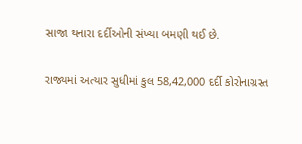સાજા થનારા દર્દીઓની સંખ્યા બમણી થઈ છે.

રાજ્યમાં અત્યાર સુધીમાં કુલ 58,42,000 દર્દી કોરોનાગ્રસ્ત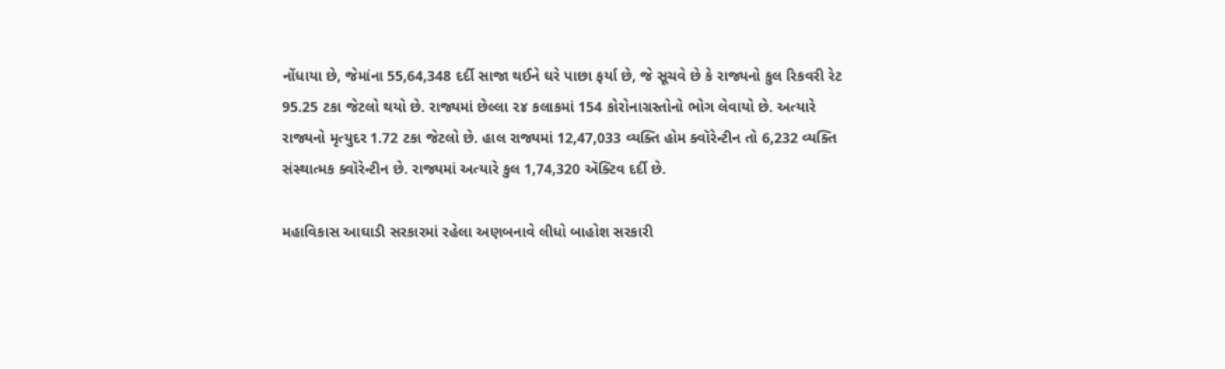નોંધાયા છે, જેમાંના 55,64,348 દર્દી સાજા થઈને ઘરે પાછા ફર્યા છે, જે સૂચવે છે કે રાજ્યનો કુલ રિકવરી રેટ 95.25 ટકા જેટલો થયો છે. રાજ્યમાં છેલ્લા ૨૪ કલાકમાં 154 કોરોનાગ્રસ્તોનો ભોગ લેવાયો છે. અત્યારે રાજ્યનો મૃત્યુદર 1.72 ટકા જેટલો છે. હાલ રાજ્યમાં 12,47,033 વ્યક્તિ હોમ ક્વૉરેન્ટીન તો 6,232 વ્યક્તિ સંસ્થાત્મક ક્વૉરેન્ટીન છે. રાજ્યમાં અત્યારે કુલ 1,74,320 ઍક્ટિવ દર્દી છે.

મહાવિકાસ આઘાડી સરકારમાં રહેલા અણબનાવે લીધો બાહોશ સરકારી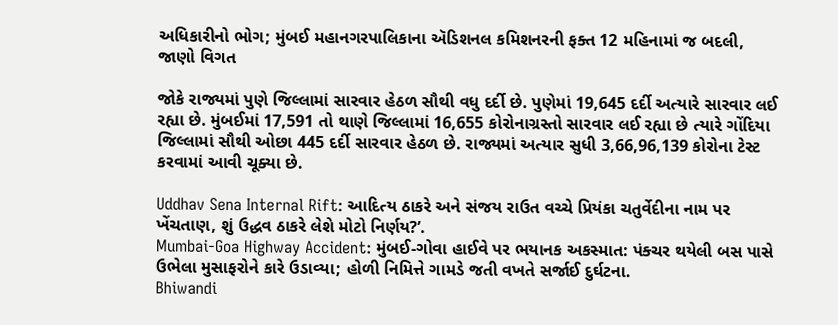અધિકારીનો ભોગ; મુંબઈ મહાનગરપાલિકાના ઍડિશનલ કમિશનરની ફક્ત 12 મહિનામાં જ બદલી, જાણો વિગત

જોકે રાજ્યમાં પુણે જિલ્લામાં સારવાર હેઠળ સૌથી વધુ દર્દી છે. પુણેમાં 19,645 દર્દી અત્યારે સારવાર લઈ રહ્યા છે. મુંબઈમાં 17,591 તો થાણે જિલ્લામાં 16,655 કોરોનાગ્રસ્તો સારવાર લઈ રહ્યા છે ત્યારે ગોંદિયા જિલ્લામાં સૌથી ઓછા 445 દર્દી સારવાર હેઠળ છે. રાજ્યમાં અત્યાર સુધી 3,66,96,139 કોરોના ટેસ્ટ કરવામાં આવી ચૂક્યા છે.

Uddhav Sena Internal Rift: આદિત્ય ઠાકરે અને સંજય રાઉત વચ્ચે પ્રિયંકા ચતુર્વેદીના નામ પર ખેંચતાણ, શું ઉદ્ધવ ઠાકરે લેશે મોટો નિર્ણય?’.
Mumbai-Goa Highway Accident: મુંબઈ-ગોવા હાઈવે પર ભયાનક અકસ્માત: પંક્ચર થયેલી બસ પાસે ઉભેલા મુસાફરોને કારે ઉડાવ્યા; હોળી નિમિત્તે ગામડે જતી વખતે સર્જાઈ દુર્ઘટના.
Bhiwandi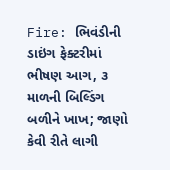Fire: ભિવંડીની ડાઇંગ ફેક્ટરીમાં ભીષણ આગ, ૩ માળની બિલ્ડિંગ બળીને ખાખ; જાણો કેવી રીતે લાગી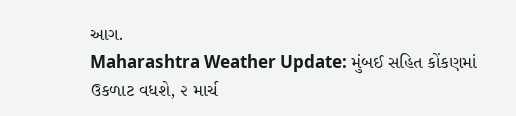આગ.
Maharashtra Weather Update: મુંબઈ સહિત કોંકણમાં ઉકળાટ વધશે, ૨ માર્ચ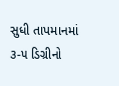સુધી તાપમાનમાં ૩-૫ ડિગ્રીનો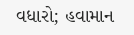વધારો; હવામાન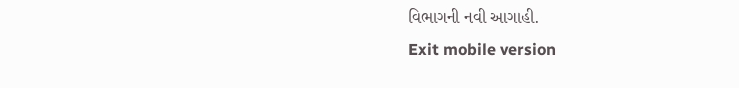વિભાગની નવી આગાહી.
Exit mobile version